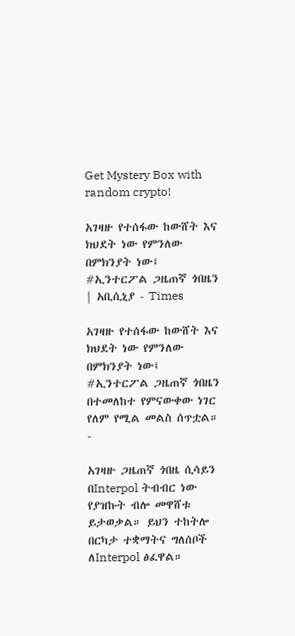Get Mystery Box with random crypto!

አገዛዙ የተሰፋው ከውሸት እና ክህደት ነው የምንለው በምክንያት ነው፤ #ኢንተርፖል ጋዜጠኛ ጎበዜን | አቢሲኒያ - Times

አገዛዙ የተሰፋው ከውሸት እና ክህደት ነው የምንለው በምክንያት ነው፤
#ኢንተርፖል ጋዜጠኛ ጎበዜን በተመለከተ የምናውቀው ነገር የለም የሚል መልስ ሰጥቷል።
-

አገዛዙ ጋዜጠኛ ጎበዜ ሲሳይን በInterpol ትብብር ነው የያዝኩት ብሎ መዋሸቱ ይታወቃል። ይህን ተከትሎ በርካታ ተቋማትና ግለሰቦች ለInterpol ፅፈዋል።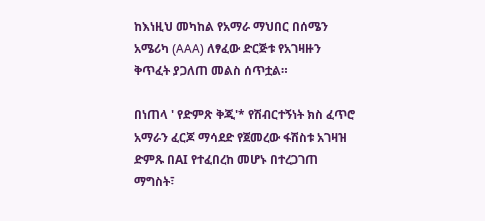ከእነዚህ መካከል የአማራ ማህበር በሰሜን አሜሪካ (AAA) ለፃፈው ድርጅቱ የአገዛዙን ቅጥፈት ያጋለጠ መልስ ሰጥቷል።

በነጠላ ' የድምጽ ቅጂ'* የሽብርተኝነት ክስ ፈጥሮ አማራን ፈርጆ ማሳደድ የጀመረው ፋሽስቱ አገዛዝ ድምጹ በAI የተፈበረከ መሆኑ በተረጋገጠ ማግስት፣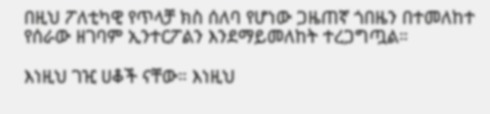በዚህ ፖለቲካዊ የጥላቻ ክስ ሰለባ የሆነው ጋዜጠኛ ጎበዜን በተመለከተ የሰራው ዘገባም ኢንተርፖልን እንደማይመለከት ተረጋግጧል።

እነዚህ ገዢ ሀቆች ናቸው። እነዚህ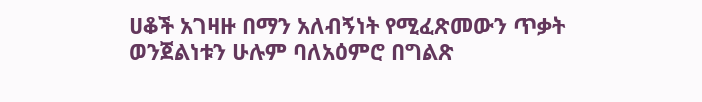ሀቆች አገዛዙ በማን አለብኝነት የሚፈጽመውን ጥቃት ወንጀልነቱን ሁሉም ባለአዕምሮ በግልጽ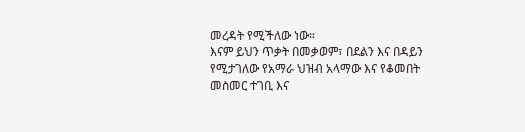መረዳት የሚችለው ነው።
እናም ይህን ጥቃት በመቃወም፣ በደልን እና በዳይን የሚታገለው የአማራ ህዝብ አላማው እና የቆመበት መስመር ተገቢ እና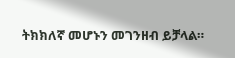ትክክለኛ መሆኑን መገንዘብ ይቻላል።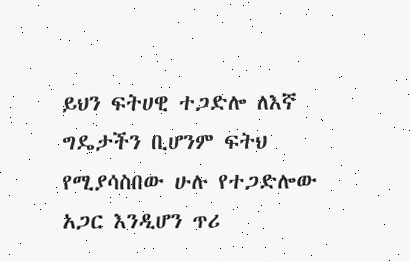ይህን ፍትሀዊ ተጋድሎ ለእኛ ግዴታችን ቢሆንም ፍትህ የሚያሳስበው ሁሉ የተጋድሎው አጋር እንዲሆን ጥሪ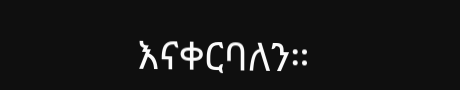እናቀርባለን።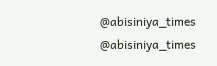@abisiniya_times
@abisiniya_times